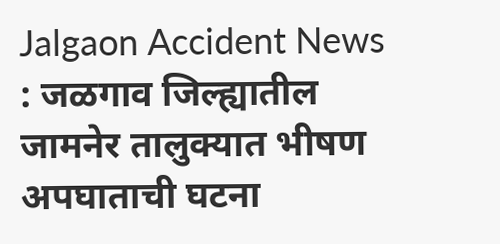Jalgaon Accident News : जळगाव जिल्ह्यातील जामनेर तालुक्यात भीषण अपघाताची घटना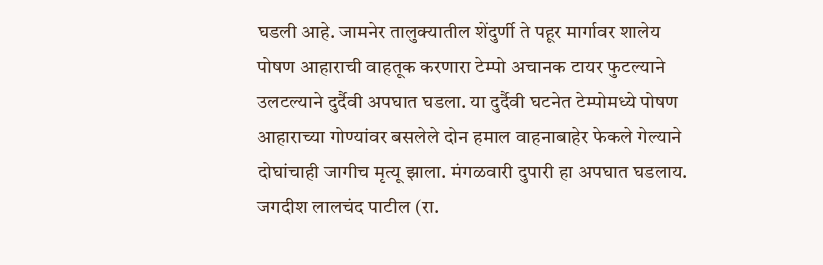घडली आहे. जामनेर तालुक्यातील शेंदुर्णी ते पहूर मार्गावर शालेय पोषण आहाराची वाहतूक करणारा टेम्पो अचानक टायर फुटल्याने उलटल्याने दुर्दैवी अपघात घडला. या दुर्दैवी घटनेत टेम्पोमध्ये पोषण आहाराच्या गोण्यांवर बसलेले दोन हमाल वाहनाबाहेर फेकले गेल्याने दोघांचाही जागीच मृत्यू झाला. मंगळवारी दुपारी हा अपघात घडलाय. जगदीश लालचंद पाटील (रा.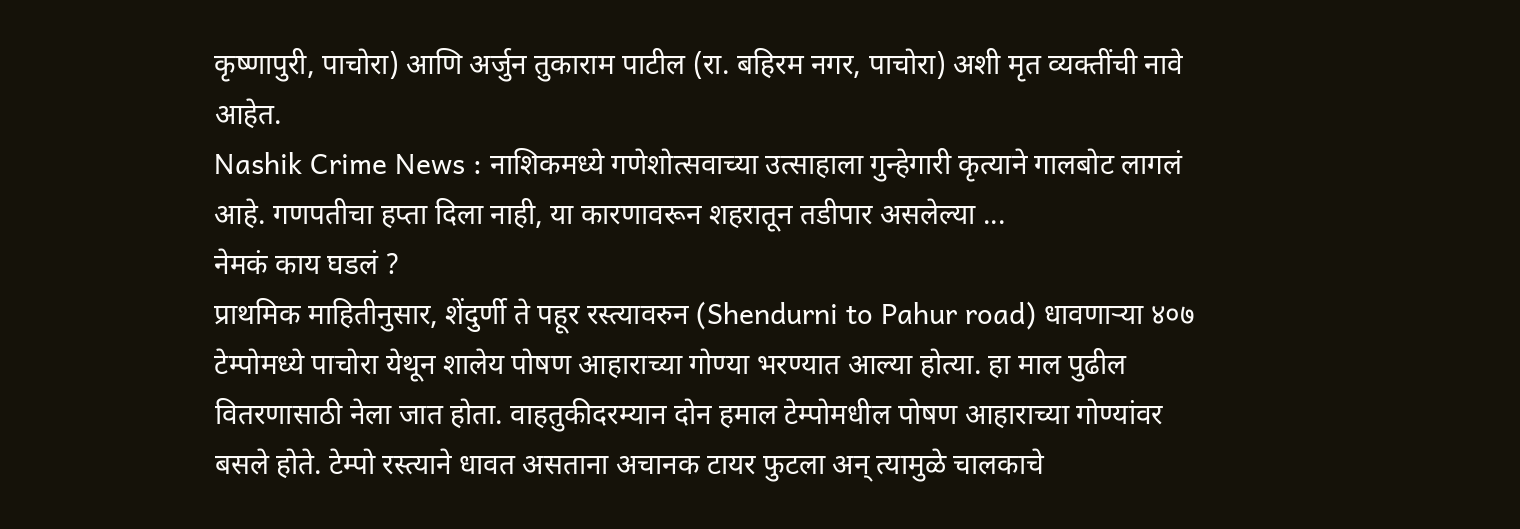कृष्णापुरी, पाचोरा) आणि अर्जुन तुकाराम पाटील (रा. बहिरम नगर, पाचोरा) अशी मृत व्यक्तींची नावे आहेत.
Nashik Crime News : नाशिकमध्ये गणेशोत्सवाच्या उत्साहाला गुन्हेगारी कृत्याने गालबोट लागलं आहे. गणपतीचा हप्ता दिला नाही, या कारणावरून शहरातून तडीपार असलेल्या ...
नेमकं काय घडलं ?
प्राथमिक माहितीनुसार, शेंदुर्णी ते पहूर रस्त्यावरुन (Shendurni to Pahur road) धावणाऱ्या ४०७ टेम्पोमध्ये पाचोरा येथून शालेय पोषण आहाराच्या गोण्या भरण्यात आल्या होत्या. हा माल पुढील वितरणासाठी नेला जात होता. वाहतुकीदरम्यान दोन हमाल टेम्पोमधील पोषण आहाराच्या गोण्यांवर बसले होते. टेम्पो रस्त्याने धावत असताना अचानक टायर फुटला अन् त्यामुळे चालकाचे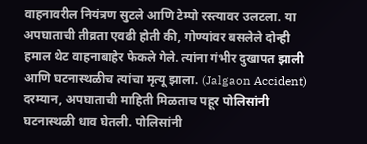वाहनावरील नियंत्रण सुटले आणि टेम्पो रस्त्यावर उलटला. या अपघाताची तीव्रता एवढी होती की, गोण्यांवर बसलेले दोन्ही हमाल थेट वाहनाबाहेर फेकले गेले. त्यांना गंभीर दुखापत झाली आणि घटनास्थळीच त्यांचा मृत्यू झाला. (Jalgaon Accident)
दरम्यान, अपघाताची माहिती मिळताच पहूर पोलिसांनी घटनास्थळी धाव घेतली. पोलिसांनी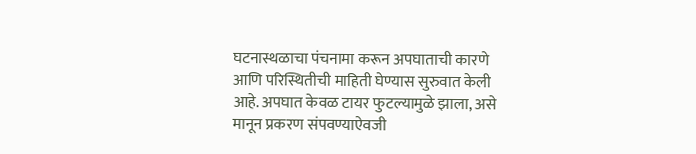घटनास्थळाचा पंचनामा करून अपघाताची कारणे आणि परिस्थितीची माहिती घेण्यास सुरुवात केली आहे. अपघात केवळ टायर फुटल्यामुळे झाला, असे मानून प्रकरण संपवण्याऐवजी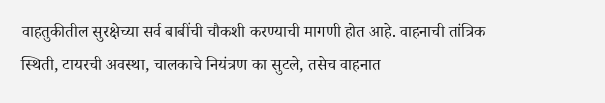वाहतुकीतील सुरक्षेच्या सर्व बाबींची चौकशी करण्याची मागणी होत आहे. वाहनाची तांत्रिक स्थिती, टायरची अवस्था, चालकाचे नियंत्रण का सुटले, तसेच वाहनात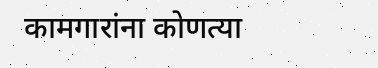कामगारांना कोणत्या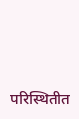परिस्थितीत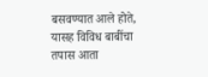बसवण्यात आले होते, यासह विविध बाबींचा तपास आता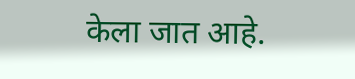केला जात आहे.